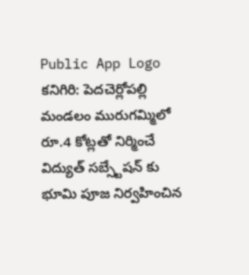Public App Logo
కనిగిరి: పెదచెర్లోపల్లి మండలం మురుగమ్మిలో రూ.4 కోట్లతో నిర్మించే విద్యుత్ సబ్స్టేషన్ కు భూమి పూజ నిర్వహించిన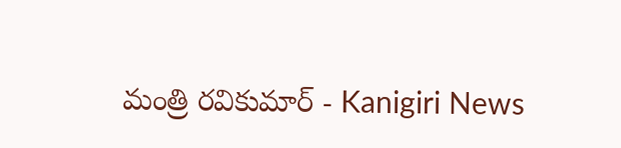మంత్రి రవికుమార్ - Kanigiri News